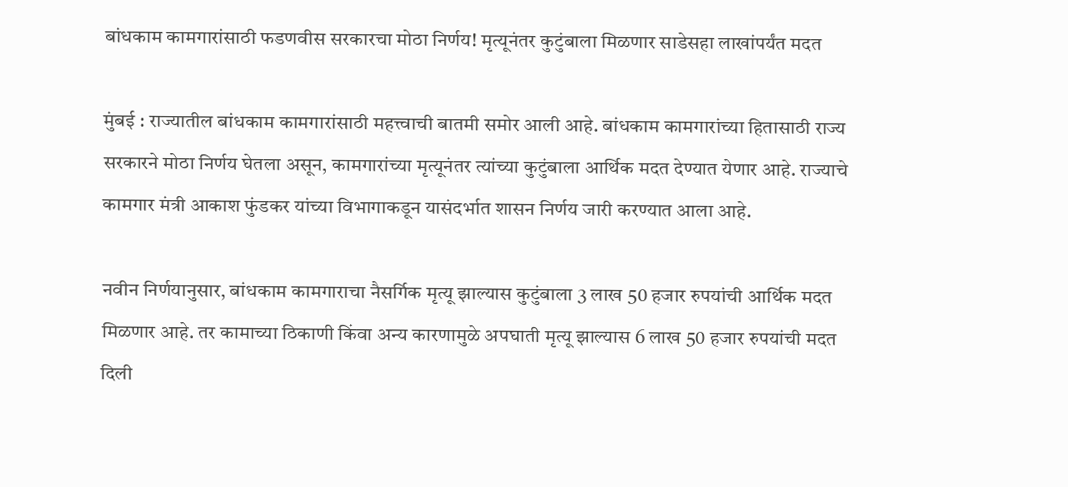बांधकाम कामगारांसाठी फडणवीस सरकारचा मोठा निर्णय! मृत्यूनंतर कुटुंबाला मिळणार साडेसहा लाखांपर्यंत मदत

मुंबई : राज्यातील बांधकाम कामगारांसाठी महत्त्वाची बातमी समोर आली आहे. बांधकाम कामगारांच्या हितासाठी राज्य सरकारने मोठा निर्णय घेतला असून, कामगारांच्या मृत्यूनंतर त्यांच्या कुटुंबाला आर्थिक मदत देण्यात येणार आहे. राज्याचे कामगार मंत्री आकाश फुंडकर यांच्या विभागाकडून यासंदर्भात शासन निर्णय जारी करण्यात आला आहे.

नवीन निर्णयानुसार, बांधकाम कामगाराचा नैसर्गिक मृत्यू झाल्यास कुटुंबाला 3 लाख 50 हजार रुपयांची आर्थिक मदत मिळणार आहे. तर कामाच्या ठिकाणी किंवा अन्य कारणामुळे अपघाती मृत्यू झाल्यास 6 लाख 50 हजार रुपयांची मदत दिली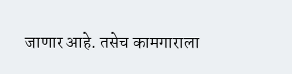जाणार आहे. तसेच कामगाराला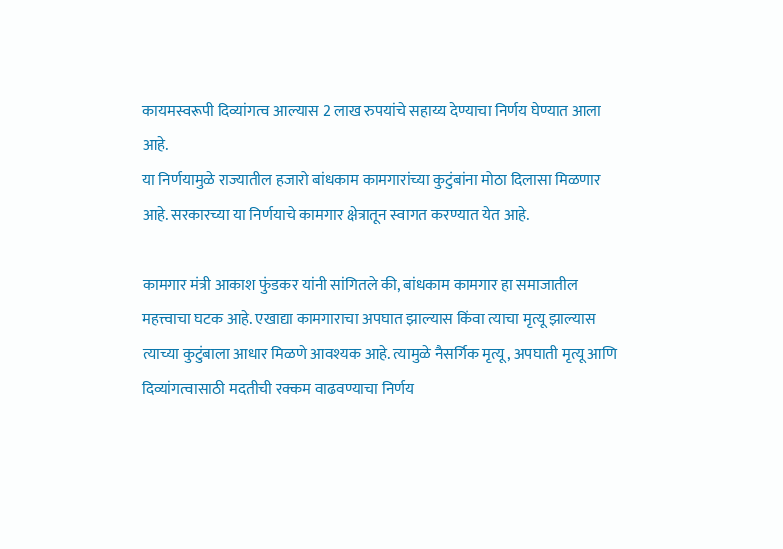कायमस्वरूपी दिव्यांगत्व आल्यास 2 लाख रुपयांचे सहाय्य देण्याचा निर्णय घेण्यात आला आहे.
या निर्णयामुळे राज्यातील हजारो बांधकाम कामगारांच्या कुटुंबांना मोठा दिलासा मिळणार आहे. सरकारच्या या निर्णयाचे कामगार क्षेत्रातून स्वागत करण्यात येत आहे.

कामगार मंत्री आकाश फुंडकर यांनी सांगितले की, बांधकाम कामगार हा समाजातील महत्त्वाचा घटक आहे. एखाद्या कामगाराचा अपघात झाल्यास किंवा त्याचा मृत्यू झाल्यास त्याच्या कुटुंबाला आधार मिळणे आवश्यक आहे. त्यामुळे नैसर्गिक मृत्यू, अपघाती मृत्यू आणि दिव्यांगत्वासाठी मदतीची रक्कम वाढवण्याचा निर्णय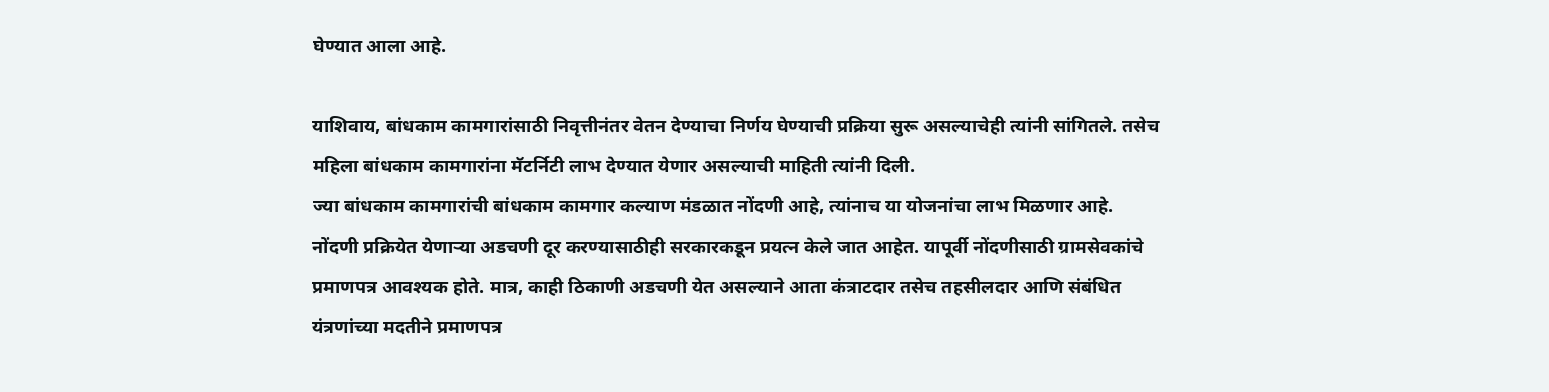घेण्यात आला आहे.

याशिवाय, बांधकाम कामगारांसाठी निवृत्तीनंतर वेतन देण्याचा निर्णय घेण्याची प्रक्रिया सुरू असल्याचेही त्यांनी सांगितले. तसेच महिला बांधकाम कामगारांना मॅटर्निटी लाभ देण्यात येणार असल्याची माहिती त्यांनी दिली.
ज्या बांधकाम कामगारांची बांधकाम कामगार कल्याण मंडळात नोंदणी आहे, त्यांनाच या योजनांचा लाभ मिळणार आहे. नोंदणी प्रक्रियेत येणाऱ्या अडचणी दूर करण्यासाठीही सरकारकडून प्रयत्न केले जात आहेत. यापूर्वी नोंदणीसाठी ग्रामसेवकांचे प्रमाणपत्र आवश्यक होते. मात्र, काही ठिकाणी अडचणी येत असल्याने आता कंत्राटदार तसेच तहसीलदार आणि संबंधित यंत्रणांच्या मदतीने प्रमाणपत्र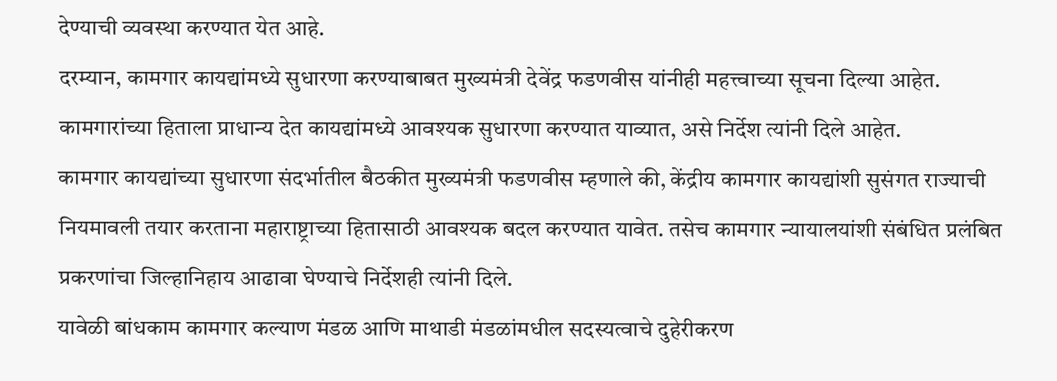देण्याची व्यवस्था करण्यात येत आहे.
दरम्यान, कामगार कायद्यांमध्ये सुधारणा करण्याबाबत मुख्यमंत्री देवेंद्र फडणवीस यांनीही महत्त्वाच्या सूचना दिल्या आहेत. कामगारांच्या हिताला प्राधान्य देत कायद्यांमध्ये आवश्यक सुधारणा करण्यात याव्यात, असे निर्देश त्यांनी दिले आहेत.
कामगार कायद्यांच्या सुधारणा संदर्भातील बैठकीत मुख्यमंत्री फडणवीस म्हणाले की, केंद्रीय कामगार कायद्यांशी सुसंगत राज्याची नियमावली तयार करताना महाराष्ट्राच्या हितासाठी आवश्यक बदल करण्यात यावेत. तसेच कामगार न्यायालयांशी संबंधित प्रलंबित प्रकरणांचा जिल्हानिहाय आढावा घेण्याचे निर्देशही त्यांनी दिले.
यावेळी बांधकाम कामगार कल्याण मंडळ आणि माथाडी मंडळांमधील सदस्यत्वाचे दुहेरीकरण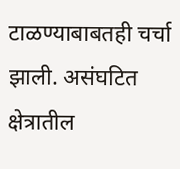टाळण्याबाबतही चर्चा झाली. असंघटित क्षेत्रातील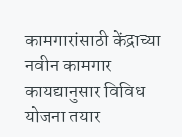कामगारांसाठी केंद्राच्या नवीन कामगार कायद्यानुसार विविध योजना तयार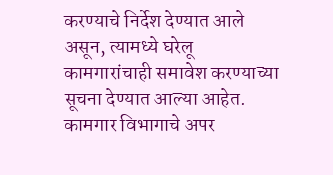करण्याचे निर्देश देण्यात आले असून, त्यामध्ये घरेलू कामगारांचाही समावेश करण्याच्या सूचना देण्यात आल्या आहेत.
कामगार विभागाचे अपर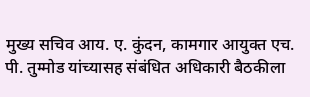मुख्य सचिव आय. ए. कुंदन, कामगार आयुक्त एच. पी. तुम्मोड यांच्यासह संबंधित अधिकारी बैठकीला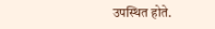उपस्थित होते.